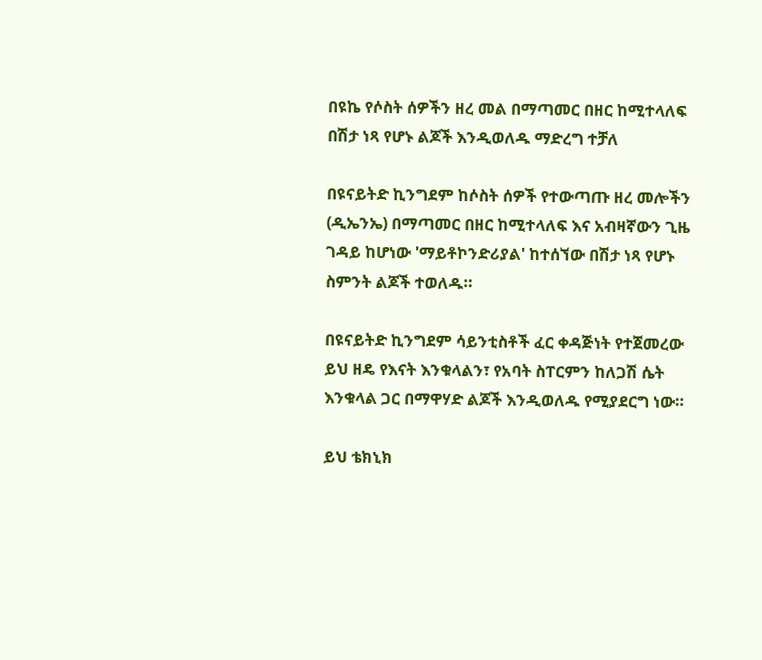በዩኬ የሶስት ሰዎችን ዘረ መል በማጣመር በዘር ከሚተላለፍ በሽታ ነጻ የሆኑ ልጆች እንዲወለዱ ማድረግ ተቻለ

በዩናይትድ ኪንግደም ከሶስት ሰዎች የተውጣጡ ዘረ መሎችን (ዲኤንኤ) በማጣመር በዘር ከሚተላለፍ እና አብዛኛውን ጊዜ ገዳይ ከሆነው 'ማይቶኮንድሪያል' ከተሰኘው በሽታ ነጻ የሆኑ ስምንት ልጆች ተወለዱ።

በዩናይትድ ኪንግደም ሳይንቲስቶች ፈር ቀዳጅነት የተጀመረው ይህ ዘዴ የእናት እንቁላልን፣ የአባት ስፐርምን ከለጋሽ ሴት እንቁላል ጋር በማዋሃድ ልጆች እንዲወለዱ የሚያደርግ ነው።

ይህ ቴክኒክ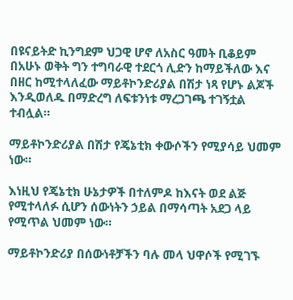በዩናይትድ ኪንግደም ህጋዊ ሆኖ ለአስር ዓመት ቢቆይም በአሁኑ ወቅት ግን ተግባራዊ ተደርጎ ሊድን ከማይችለው እና በዘር ከሚተላለፈው ማይቶኮንድሪያል በሽታ ነጻ የሆኑ ልጆች እንዲወለዱ በማድረግ ለፍቱንነቱ ማረጋገጫ ተገኝቷል ተብሏል።

ማይቶኮንድሪያል በሽታ የጄኔቲክ ቀውሶችን የሚያሳይ ህመም ነው።

እነዚህ የጄኔቲክ ሁኔታዎች በተለምዶ ከእናት ወደ ልጅ የሚተላለፉ ሲሆን ሰውነትን ኃይል በማሳጣት አደጋ ላይ የሚጥል ህመም ነው።

ማይቶኮንድሪያ በሰውነቶቻችን ባሉ መላ ህዋሶች የሚገኙ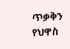ጥቃቅን የህዋስ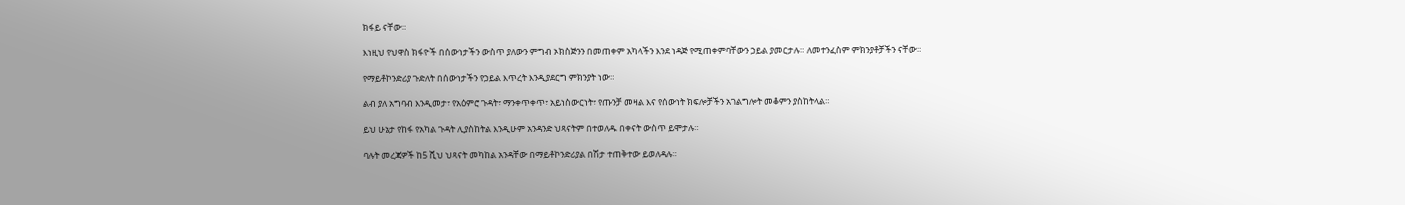ክፋይ ናቸው።

እነዚህ የህዋስ ክፋዮች በሰውነታችን ውስጥ ያለውን ምግብ ኦክስጅንን በመጠቀም አካላችን እንደ ነዳጅ የሚጠቀምባቸውን ኃይል ያመርታሉ። ለመተንፈስም ምክንያቶቻችን ናቸው።

የማይቶኮንድሪያ ጉድለት በሰውነታችን የኃይል እጥረት እንዲያደርግ ምክንያት ነው።

ልብ ያለ አግባብ እንዲመታ፣ የአዕምሮ ጉዳት፣ ማንቀጥቀጥ፣ አይነስውርነት፣ የጡንቻ መዛል እና የሰውነት ክፍሎቻችን አገልግሎት መቆምን ያስከትላል።

ይህ ሁኔታ የከፋ የአካል ጉዳት ሊያስከትል እንዲሁም አንዳንድ ህጻናትም በተወለዱ በቀናት ውስጥ ይሞታሉ።

ባሉት መረጃዎች ከ5 ሺህ ህጻናት መካከል አንዳቸው በማይቶኮንድሪያል በሽታ ተጠቅተው ይወለዳሉ።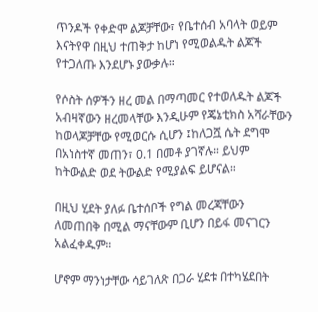ጥንዶች የቀድሞ ልጆቻቸው፣ የቤተሰብ አባላት ወይም እናትየዋ በዚህ ተጠቅታ ከሆነ የሚወልዱት ልጆች የተጋለጡ እንደሆኑ ያውቃሉ።

የሶስት ሰዎችን ዘረ መል በማጣመር የተወለዱት ልጆች አብዛኛውን ዘረመላቸው እንዲሁም የጄኔቲክስ አሻራቸውን ከወላጆቻቸው የሚወርሱ ሲሆን ፤ከለጋሿ ሴት ደግሞ በአነስተኛ መጠን፣ 0.1 በመቶ ያገኛሉ። ይህም ከትውልድ ወደ ትውልድ የሚያልፍ ይሆናል።

በዚህ ሂደት ያለፉ ቤተሰቦች የግል መረጃቸውን ለመጠበቅ በሚል ማናቸውም ቢሆን በይፋ መናገርን አልፈቀዱም።

ሆኖም ማንነታቸው ሳይገለጽ በጋራ ሂደቱ በተካሄደበት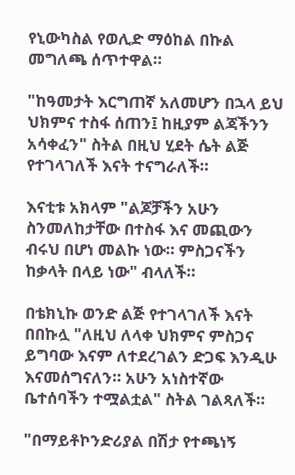የኒውካስል የወሊድ ማዕከል በኩል መግለጫ ሰጥተዋል።

"ከዓመታት እርግጠኛ አለመሆን በኋላ ይህ ህክምና ተስፋ ሰጠን፤ ከዚያም ልጃችንን አሳቀፈን" ስትል በዚህ ሂደት ሴት ልጅ የተገላገለች እናት ተናግራለች።

እናቲቱ አክላም "ልጆቻችን አሁን ስንመለከታቸው በተስፋ እና መጪውን ብሩህ በሆነ መልኩ ነው። ምስጋናችን ከቃላት በላይ ነው" ብላለች።

በቴክኒኩ ወንድ ልጅ የተገላገለች እናት በበኩሏ "ለዚህ ለላቀ ህክምና ምስጋና ይግባው እናም ለተደረገልን ድጋፍ እንዲሁ እናመሰግናለን። አሁን አነስተኛው ቤተሰባችን ተሟልቷል" ስትል ገልጻለች።

"በማይቶኮንድሪያል በሽታ የተጫነኝ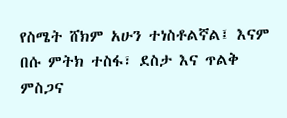የስሜት ሸክም አሁን ተነስቶልኛል፤ እናም በሱ ምትክ ተስፋ፣ ደስታ እና ጥልቅ ምስጋና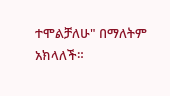ተሞልቻለሁ" በማለትም አክላለች።